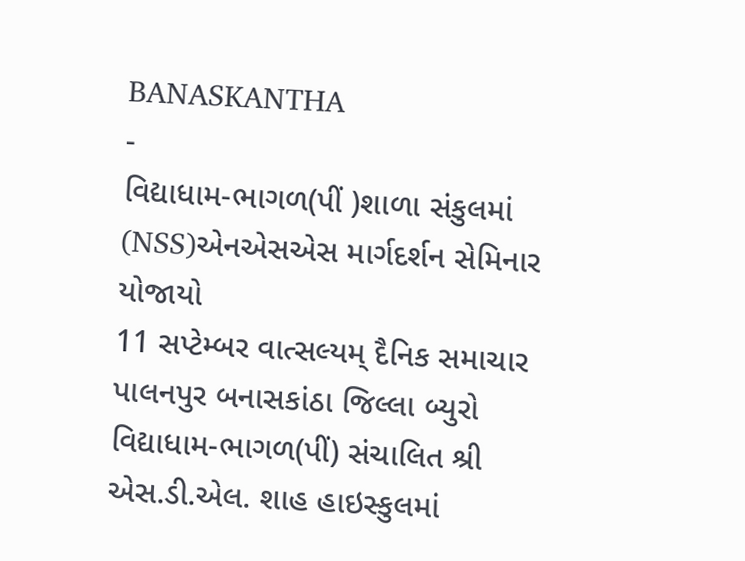BANASKANTHA
-
વિદ્યાધામ-ભાગળ(પીં )શાળા સંકુલમાં (NSS)એનએસએસ માર્ગદર્શન સેમિનાર યોજાયો
11 સપ્ટેમ્બર વાત્સલ્યમ્ દૈનિક સમાચાર પાલનપુર બનાસકાંઠા જિલ્લા બ્યુરો વિદ્યાધામ-ભાગળ(પીં) સંચાલિત શ્રી એસ.ડી.એલ. શાહ હાઇસ્કુલમાં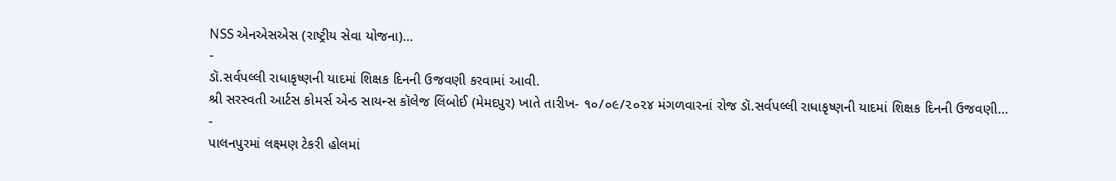NSS એનએસએસ (રાષ્ટ્રીય સેવા યોજના)…
-
ડૉ.સર્વપલ્લી રાધાકૃષ્ણની યાદમાં શિક્ષક દિનની ઉજવણી કરવામાં આવી.
શ્રી સરસ્વતી આર્ટસ કોમર્સ એન્ડ સાયન્સ કૉલેજ લિંબોઈ (મેમદપુર) ખાતે તારીખ- ૧૦/૦૯/૨૦૨૪ મંગળવારનાં રોજ ડૉ.સર્વપલ્લી રાધાકૃષ્ણની યાદમાં શિક્ષક દિનની ઉજવણી…
-
પાલનપુરમાં લક્ષ્મણ ટેકરી હોલમાં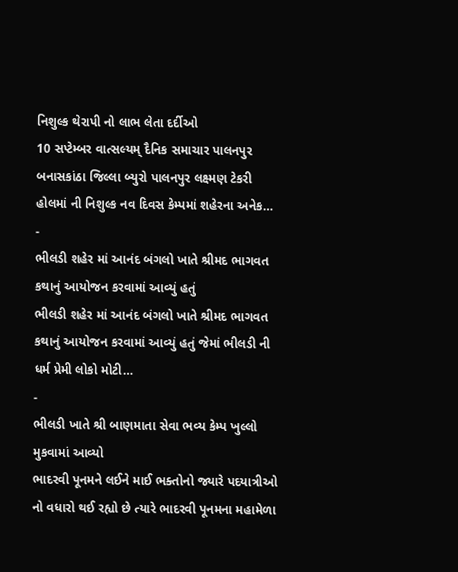નિશુલ્ક થેરાપી નો લાભ લેતા દર્દીઓ
10 સપ્ટેમ્બર વાત્સલ્યમ્ દૈનિક સમાચાર પાલનપુર બનાસકાંઠા જિલ્લા બ્યુરો પાલનપુર લક્ષ્મણ ટેકરી હોલમાં ની નિશુલ્ક નવ દિવસ કેમ્પમાં શહેરના અનેક…
-
ભીલડી શહેર માં આનંદ બંગલો ખાતે શ્રીમદ ભાગવત કથાનું આયોજન કરવામાં આવ્યું હતું
ભીલડી શહેર માં આનંદ બંગલો ખાતે શ્રીમદ ભાગવત કથાનું આયોજન કરવામાં આવ્યું હતું જેમાં ભીલડી ની ધર્મ પ્રેમી લોકો મોટી…
-
ભીલડી ખાતે શ્રી બાણમાતા સેવા ભવ્ય કેમ્પ ખુલ્લો મુકવામાં આવ્યો
ભાદરવી પૂનમને લઈને માઈ ભક્તોનો જ્યારે પદયાત્રીઓ નો વધારો થઈ રહ્યો છે ત્યારે ભાદરવી પૂનમના મહામેળા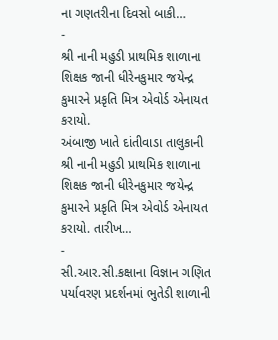ના ગણતરીના દિવસો બાકી…
-
શ્રી નાની મહુડી પ્રાથમિક શાળાના શિક્ષક જાની ધીરેનકુમાર જયેન્દ્ર કુમારને પ્રકૃતિ મિત્ર એવોર્ડ એનાયત કરાયો.
અંબાજી ખાતે દાંતીવાડા તાલુકાની શ્રી નાની મહુડી પ્રાથમિક શાળાના શિક્ષક જાની ધીરેનકુમાર જયેન્દ્ર કુમારને પ્રકૃતિ મિત્ર એવોર્ડ એનાયત કરાયો. તારીખ…
-
સી.આર.સી.કક્ષાના વિજ્ઞાન ગણિત પર્યાવરણ પ્રદર્શનમાં ભુતેડી શાળાની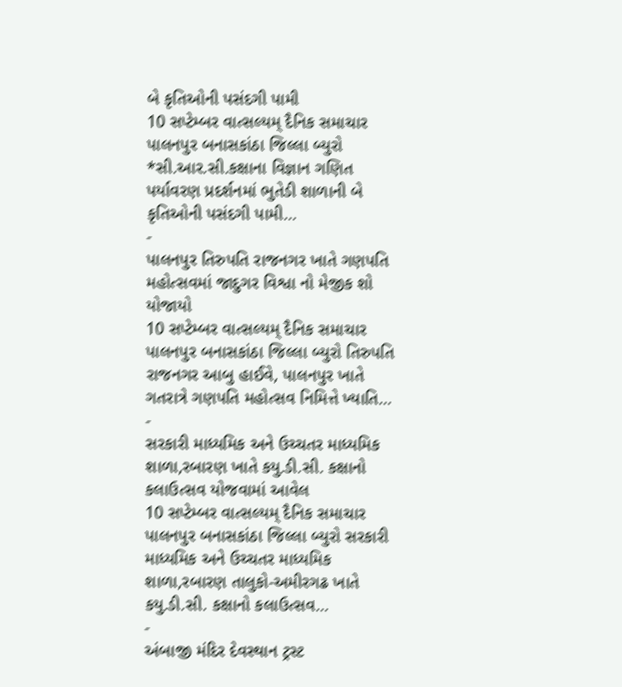બે કૃતિઓની પસંદગી પામી
10 સપ્ટેમ્બર વાત્સલ્યમ્ દૈનિક સમાચાર પાલનપુર બનાસકાંઠા જિલ્લા બ્યુરો *સી.આર.સી.કક્ષાના વિજ્ઞાન ગણિત પર્યાવરણ પ્રદર્શનમાં ભુતેડી શાળાની બે કૃતિઓની પસંદગી પામી…
-
પાલનપુર તિરુપતિ રાજનગર ખાતે ગણપતિ મહોત્સવમાં જાદુગર વિશ્વા નો મેજીક શો યોજાયો
10 સપ્ટેમ્બર વાત્સલ્યમ્ દૈનિક સમાચાર પાલનપુર બનાસકાંઠા જિલ્લા બ્યુરો તિરુપતિ રાજનગર આબુ હાઈવે, પાલનપુર ખાતે ગતરાત્રે ગણપતિ મહોત્સવ નિમિત્તે ખ્યાતિ…
-
સરકારી માધ્યમિક અને ઉચ્ચતર માધ્યમિક શાળા,રબારણ ખાતે કયુ.ડી.સી. કક્ષાનો કલાઉત્સવ યોજવામાં આવેલ
10 સપ્ટેમ્બર વાત્સલ્યમ્ દૈનિક સમાચાર પાલનપુર બનાસકાંઠા જિલ્લા બ્યુરો સરકારી માધ્યમિક અને ઉચ્ચતર માધ્યમિક શાળા,રબારણ તાલુકો-અમીરગઢ ખાતે કયુ.ડી.સી. કક્ષાનો કલાઉત્સવ…
-
અંબાજી મંદિર દેવસ્થાન ટ્રસ્ટ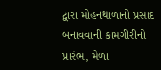દ્વારા મોહનથાળાનો પ્રસાદ બનાવવાની કામગીરીનો પ્રારંભ, મેળા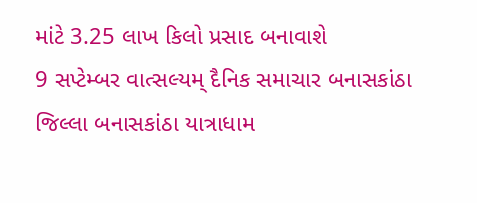માંટે 3.25 લાખ કિલો પ્રસાદ બનાવાશે
9 સપ્ટેમ્બર વાત્સલ્યમ્ દૈનિક સમાચાર બનાસકાંઠા જિલ્લા બનાસકાંઠા યાત્રાધામ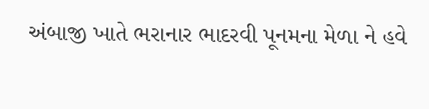અંબાજી ખાતે ભરાનાર ભાદરવી પૂનમના મેળા ને હવે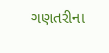ગણતરીના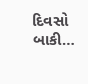દિવસો બાકી…